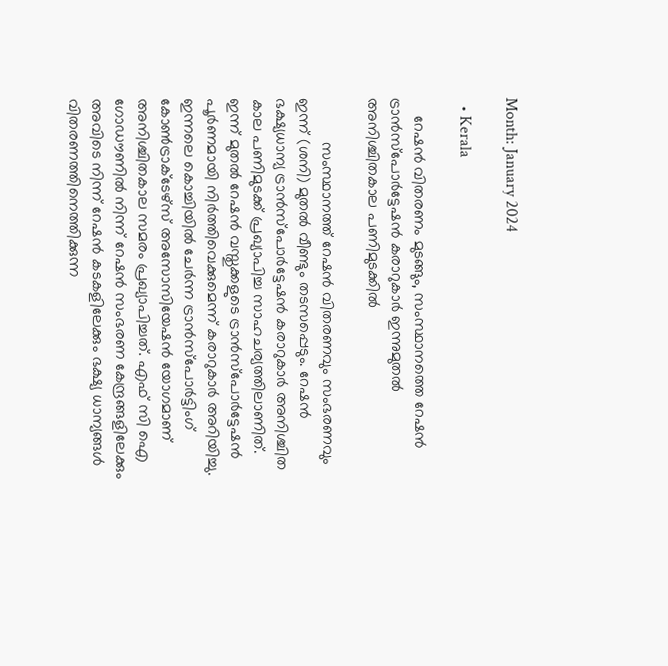Month: January 2024

  • Kerala

    റേഷൻ വിതരണം മുടങ്ങും, സംസ്ഥാനത്തെ റേഷൻ ട്രാൻസ്‌പോര്‍ട്ടേഷൻ കരാറുകാർ ഇന്നുമുതല്‍ അനിശ്ചിതകാല പണിമുടക്കിൽ

          സംസ്ഥാനത്ത് റേഷൻ വിതരണവും സംഭരണവും ഇന്ന് (ശനി) മുതൽ വീണ്ടും തടസപ്പെടും. റേഷൻ ഭക്ഷ്യധാന്യ ട്രാൻസ്‌പോര്‍ട്ടേഷൻ കരാറുകാര്‍ അനിശ്ചിത കാല പണിമുടക്ക് പ്രഖ്യാപിച്ച സാഹചര്യത്തിലാണിത്. ഇന്ന് മുതല്‍ റേഷൻ വസ്തുക്കളുടെ ട്രാൻസ്‌പോര്‍ട്ടേഷൻ പൂര്‍ണമായി നിര്‍ത്തിവെക്കുമെന്ന് കരാറുകാര്‍ അറിയിച്ചു. ഇന്നലെ കൊച്ചിയില്‍ ചേര്‍ന്ന ട്രാന്‍സ്‌പോര്‍ട്ടിംഗ്  കോണ്‍ട്രാക്ടേഴ്‌സ് അസോസിയേഷന്‍ യോഗമാണ് അനിശ്ചിതകാല സമരം പ്രഖ്യാപിച്ചത്. എഫ് സി ഐ ഗോഡൗണില്‍ നിന്ന് റേഷന്‍ സംഭരണ കേന്ദ്രങ്ങളിലേക്കും അവിടെ നിന്ന് റേഷന്‍ കടകളിലേക്കും ഭക്ഷ്യ ധാന്യങ്ങള്‍ വിതരണത്തിനെത്തിക്കുന്ന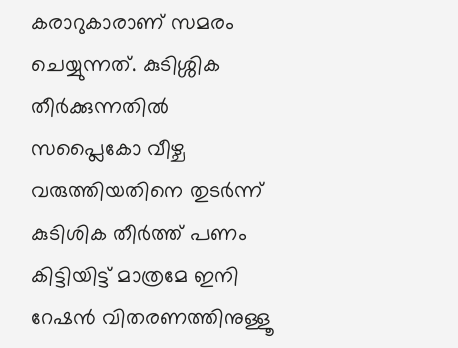കരാറുകാരാണ് സമരം ചെയ്യുന്നത്. കുടിശ്ശിക തീര്‍ക്കുന്നതില്‍ സപ്ലൈകോ വീഴ്ച വരുത്തിയതിനെ തുടർന്ന് കുടിശിക തീര്‍ത്ത് പണം കിട്ടിയിട്ട് മാത്രമേ ഇനി റേഷന്‍ വിതരണത്തിനുള്ളൂ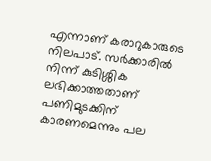എന്നാണ് കരാറുകാരുടെ നിലപാട്. സര്‍ക്കാരില്‍ നിന്ന് കുടിശ്ശിക ലഭിക്കാത്തതാണ് പണിമുടക്കിന് കാരണമെന്നും പല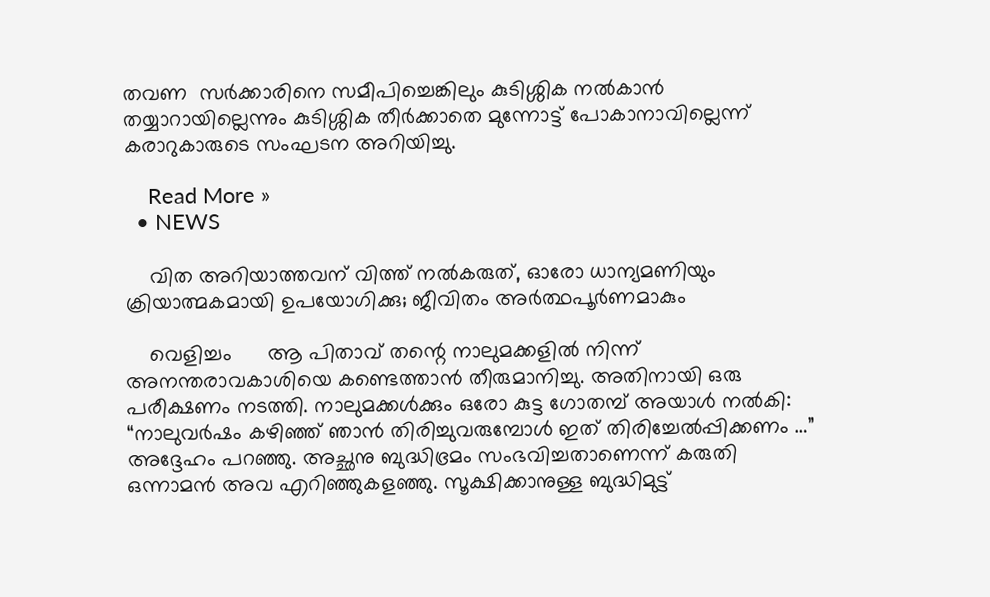തവണ  സര്‍ക്കാരിനെ സമീപിച്ചെങ്കിലും കുടിശ്ശിക നല്‍കാൻ തയ്യാറായില്ലെന്നും കുടിശ്ശിക തീര്‍ക്കാതെ മുന്നോട്ട് പോകാനാവില്ലെന്ന് കരാറുകാരുടെ സംഘടന അറിയിച്ചു.

    Read More »
  • NEWS

    വിത അറിയാത്തവന് വിത്ത് നൽകരുത്, ഓരോ ധാന്യമണിയും ക്രിയാത്മകമായി ഉപയോഗിക്കു; ജീവിതം അർത്ഥപൂർണമാകും

    വെളിച്ചം      ആ പിതാവ് തന്റെ നാലുമക്കളില്‍ നിന്ന് അനന്തരാവകാശിയെ കണ്ടെത്താന്‍ തീരുമാനിച്ചു. അതിനായി ഒരു പരീക്ഷണം നടത്തി. നാലുമക്കള്‍ക്കും ഒരോ കുട്ട ഗോതമ്പ് അയാള്‍ നല്‍കി: “നാലുവര്‍ഷം കഴിഞ്ഞ് ഞാന്‍ തിരിച്ചുവരുമ്പോള്‍ ഇത് തിരിച്ചേല്‍പ്പിക്കണം …” അദ്ദേഹം പറഞ്ഞു. അച്ഛനു ബുദ്ധിഭ്രമം സംഭവിച്ചതാണെന്ന് കരുതി ഒന്നാമന്‍ അവ എറിഞ്ഞുകളഞ്ഞു. സൂക്ഷിക്കാനുള്ള ബുദ്ധിമുട്ട്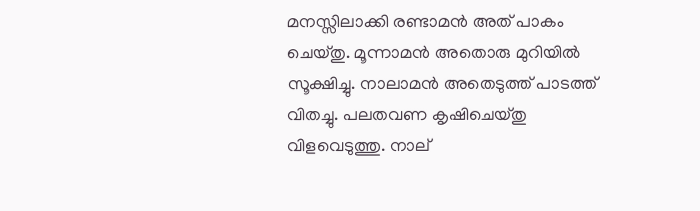മനസ്സിലാക്കി രണ്ടാമന്‍ അത് പാകം ചെയ്തു. മൂന്നാമന്‍ അതൊരു മുറിയില്‍ സൂക്ഷിച്ചു. നാലാമന്‍ അതെടുത്ത് പാടത്ത് വിതച്ചു. പലതവണ കൃഷിചെയ്തു വിളവെടുത്തു. നാല്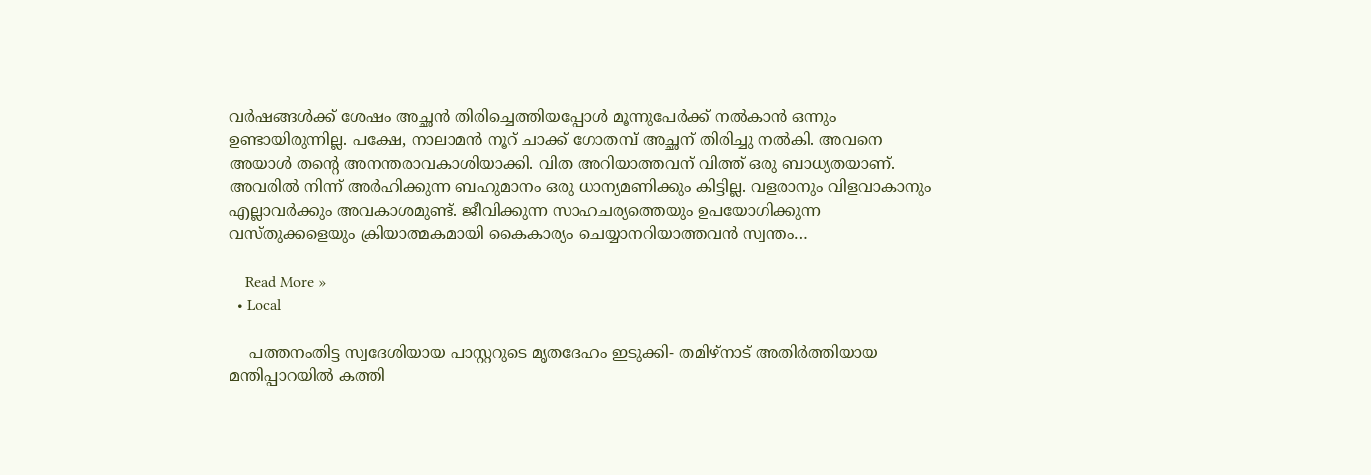വര്‍ഷങ്ങള്‍ക്ക് ശേഷം അച്ഛന്‍ തിരിച്ചെത്തിയപ്പോള്‍ മൂന്നുപേര്‍ക്ക് നല്‍കാന്‍ ഒന്നും ഉണ്ടായിരുന്നില്ല. പക്ഷേ, നാലാമന്‍ നൂറ് ചാക്ക് ഗോതമ്പ് അച്ഛന് തിരിച്ചു നല്‍കി. അവനെ അയാള്‍ തന്റെ അനന്തരാവകാശിയാക്കി. വിത അറിയാത്തവന് വിത്ത് ഒരു ബാധ്യതയാണ്. അവരില്‍ നിന്ന് അര്‍ഹിക്കുന്ന ബഹുമാനം ഒരു ധാന്യമണിക്കും കിട്ടില്ല. വളരാനും വിളവാകാനും എല്ലാവര്‍ക്കും അവകാശമുണ്ട്. ജീവിക്കുന്ന സാഹചര്യത്തെയും ഉപയോഗിക്കുന്ന വസ്തുക്കളെയും ക്രിയാത്മകമായി കൈകാര്യം ചെയ്യാനറിയാത്തവന്‍ സ്വന്തം…

    Read More »
  • Local

    പത്തനംതിട്ട സ്വദേശിയായ പാസ്റ്ററുടെ മൃതദേഹം ഇടുക്കി- തമിഴ്നാട് അതിർത്തിയായ മന്തിപ്പാറയിൽ കത്തി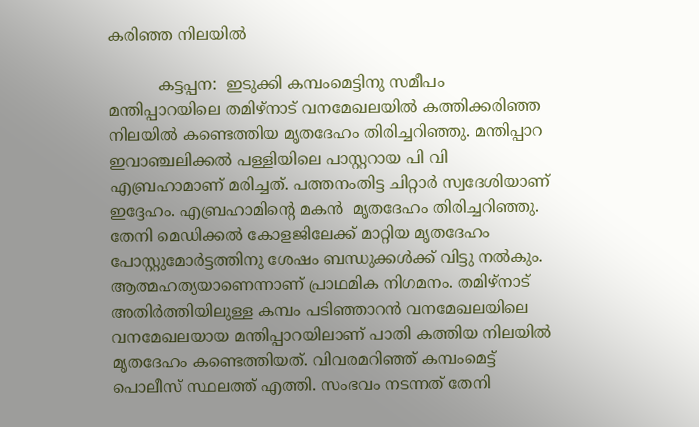കരിഞ്ഞ നിലയിൽ

          കട്ടപ്പന:  ഇടുക്കി കമ്പംമെട്ടിനു സമീപം മന്തിപ്പാറയിലെ തമിഴ്‌നാട് വനമേഖലയിൽ കത്തിക്കരിഞ്ഞ നിലയിൽ കണ്ടെത്തിയ മൃതദേഹം തിരിച്ചറിഞ്ഞു. മന്തിപ്പാറ ഇവാഞ്ചലിക്കൽ പള്ളിയിലെ പാസ്റ്ററായ പി വി എബ്രഹാമാണ് മരിച്ചത്. പത്തനംതിട്ട ചിറ്റാർ സ്വദേശിയാണ് ഇദ്ദേഹം. എബ്രഹാമിന്റെ മകൻ  മൃതദേഹം തിരിച്ചറിഞ്ഞു.   തേനി മെഡിക്കൽ കോളജിലേക്ക് മാറ്റിയ മൃതദേഹം പോസ്റ്റുമോർട്ടത്തിനു ശേഷം ബന്ധുക്കൾക്ക് വിട്ടു നൽകും. ആത്മഹത്യയാണെന്നാണ് പ്രാഥമിക നിഗമനം. തമിഴ്‌നാട് അതിർത്തിയിലുള്ള കമ്പം പടിഞ്ഞാറൻ വനമേഖലയിലെ വനമേഖലയായ മന്തിപ്പാറയിലാണ് പാതി കത്തിയ നിലയിൽ മൃതദേഹം കണ്ടെത്തിയത്. വിവരമറിഞ്ഞ് കമ്പംമെട്ട് പൊലീസ് സ്ഥലത്ത് എത്തി. സംഭവം നടന്നത് തേനി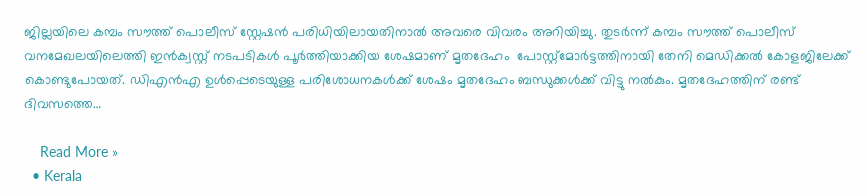ജില്ലയിലെ കമ്പം സൗത്ത് പൊലീസ് സ്റ്റേഷൻ പരിധിയിലായതിനാൽ അവരെ വിവരം അറിയിച്ചു. തുടർന്ന് കമ്പം സൗത്ത് പൊലീസ് വനമേഖലയിലെത്തി ഇൻക്വസ്റ്റ് നടപടികൾ പൂർത്തിയാക്കിയ ശേഷമാണ് മൃതദേഹം  പോസ്റ്റ്മോർട്ടത്തിനായി തേനി മെഡിക്കൽ കോളജിലേക്ക് കൊണ്ടുപോയത്. ഡിഎൻഎ ഉൾപ്പെടെയുള്ള പരിശോധനകൾക്ക് ശേഷം മൃതദേഹം ബന്ധുക്കൾക്ക് വിട്ടു നൽകും. മൃതദേഹത്തിന് രണ്ട് ദിവസത്തെ…

    Read More »
  • Kerala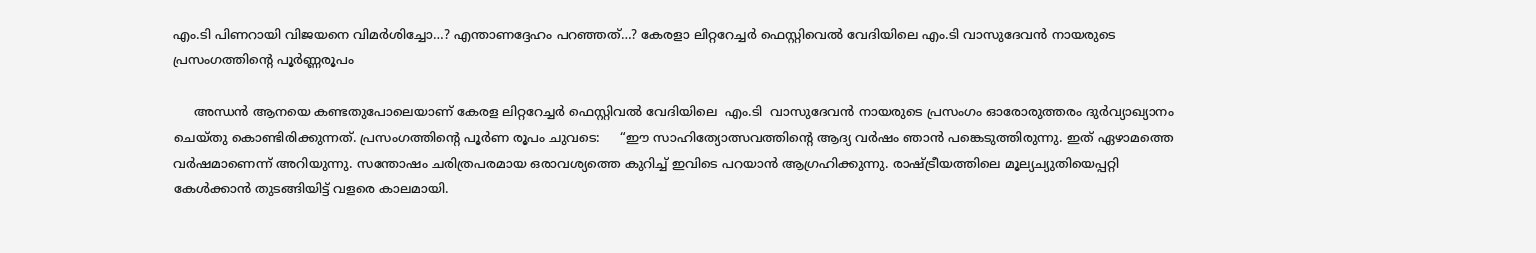എം.ടി പിണറായി വിജയനെ വിമർശിച്ചോ…? എന്താണദ്ദേഹം പറഞ്ഞത്…? കേരളാ ലിറ്ററേച്ചർ ഫെസ്റ്റിവെൽ വേദിയിലെ എം.ടി വാസുദേവൻ നായരുടെ പ്രസംഗത്തിന്റെ പൂർണ്ണരൂപം

     അന്ധൻ ആനയെ കണ്ടതുപോലെയാണ് കേരള ലിറ്ററേച്ചര്‍ ഫെസ്റ്റിവല്‍ വേദിയിലെ  എം.ടി  വാസുദേവൻ നായരുടെ പ്രസംഗം ഓരോരുത്തരം ദുർവ്യാഖ്യാനം ചെയ്തു കൊണ്ടിരിക്കുന്നത്. പ്രസംഗത്തിന്റെ പൂർണ രൂപം ചുവടെ:     “ഈ സാഹിത്യോത്സവത്തിന്റെ ആദ്യ വര്‍ഷം ഞാന്‍ പങ്കെടുത്തിരുന്നു. ഇത് ഏഴാമത്തെ വര്‍ഷമാണെന്ന് അറിയുന്നു. സന്തോഷം ചരിത്രപരമായ ഒരാവശ്യത്തെ കുറിച്ച് ഇവിടെ പറയാന്‍ ആഗ്രഹിക്കുന്നു. രാഷ്ട്രീയത്തിലെ മൂല്യച്യുതിയെപ്പറ്റി കേള്‍ക്കാന്‍ തുടങ്ങിയിട്ട് വളരെ കാലമായി.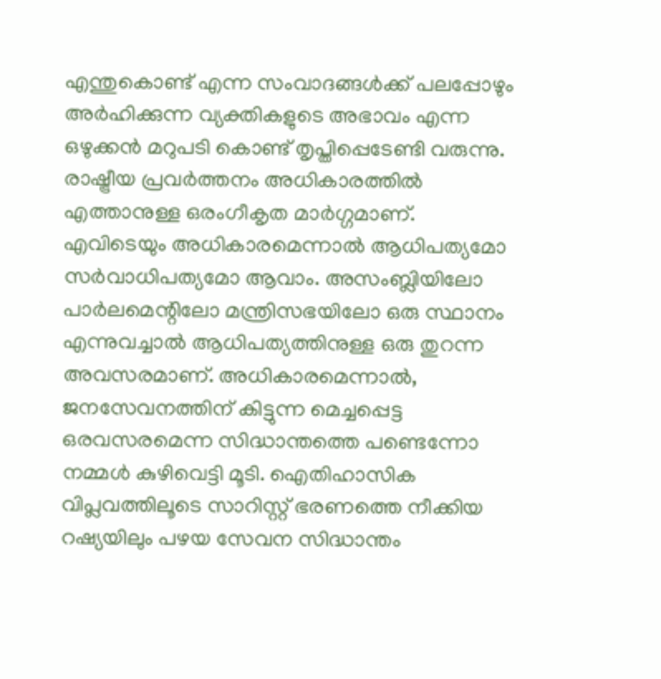എന്തുകൊണ്ട് എന്ന സംവാദങ്ങള്‍ക്ക് പലപ്പോഴും അര്‍ഹിക്കുന്ന വ്യക്തികളുടെ അഭാവം എന്ന ഒഴുക്കന്‍ മറുപടി കൊണ്ട് തൃപ്തിപ്പെടേണ്ടി വരുന്നു. രാഷ്ട്രീയ പ്രവര്‍ത്തനം അധികാരത്തിൽ എത്താനുള്ള ഒരംഗീകൃത മാര്‍ഗ്ഗമാണ്. എവിടെയും അധികാരമെന്നാല്‍ ആധിപത്യമോ സര്‍വാധിപത്യമോ ആവാം. അസംബ്ലിയിലോ പാര്‍ലമെന്റിലോ മന്ത്രിസഭയിലോ ഒരു സ്ഥാനം എന്നുവച്ചാല്‍ ആധിപത്യത്തിനുള്ള ഒരു തുറന്ന അവസരമാണ്. അധികാരമെന്നാല്‍, ജനസേവനത്തിന് കിട്ടുന്ന മെച്ചപ്പെട്ട ഒരവസരമെന്ന സിദ്ധാന്തത്തെ പണ്ടെന്നോ നമ്മള്‍ കുഴിവെട്ടി മൂടി. ഐതിഹാസിക വിപ്ലവത്തിലൂടെ സാറിസ്റ്റ് ഭരണത്തെ നീക്കിയ റഷ്യയിലും പഴയ സേവന സിദ്ധാന്തം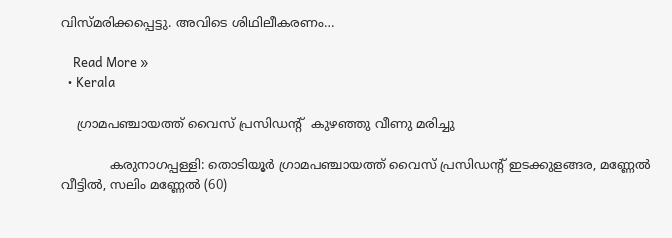വിസ്മരിക്കപ്പെട്ടു. അവിടെ ശിഥിലീകരണം…

    Read More »
  • Kerala

    ഗ്രാമപഞ്ചായത്ത് വൈസ് പ്രസിഡൻ്റ്  കുഴഞ്ഞു വീണു മരിച്ചു

            കരുനാഗപ്പള്ളി: തൊടിയൂർ ഗ്രാമപഞ്ചായത്ത് വൈസ് പ്രസിഡൻ്റ് ഇടക്കുളങ്ങര, മണ്ണേൽ വീട്ടിൽ, സലിം മണ്ണേൽ (60)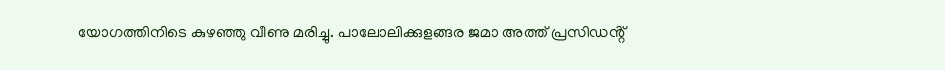യോഗത്തിനിടെ കുഴഞ്ഞു വീണു മരിച്ചു. പാലോലിക്കുളങ്ങര ജമാ അത്ത് പ്രസിഡൻ്റ്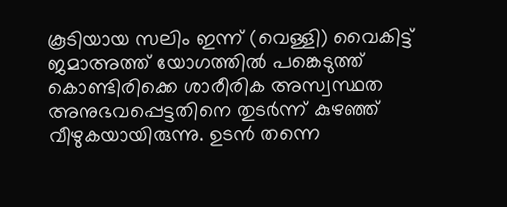കൂടിയായ സലിം ഇന്ന് (വെള്ളി) വൈകിട്ട് ജമാഅത്ത് യോഗത്തിൽ പങ്കെടുത്ത് കൊണ്ടിരിക്കെ ശാരീരിക അസ്വസ്ഥത അനുഭവപ്പെട്ടതിനെ തുടർന്ന് കുഴഞ്ഞ് വീഴുകയായിരുന്നു. ഉടൻ തന്നെ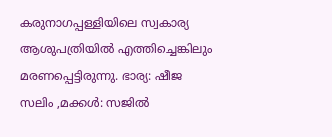കരുനാഗപ്പള്ളിയിലെ സ്വകാര്യ ആശുപത്രിയിൽ എത്തിച്ചെങ്കിലും മരണപ്പെട്ടിരുന്നു. ഭാര്യ: ഷീജ സലിം ,മക്കൾ: സജിൽ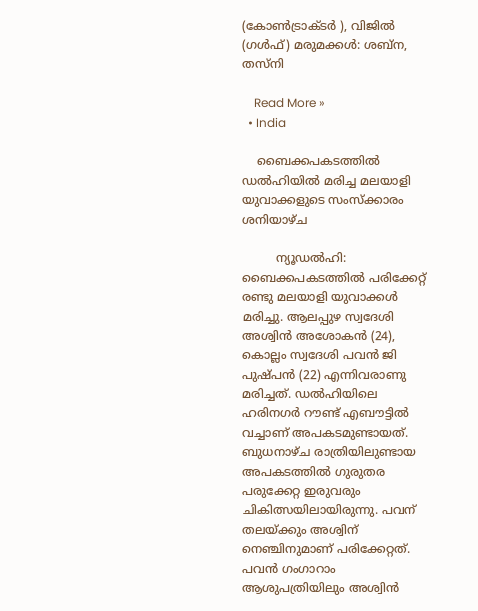(കോൺട്രാക്ടർ ), വിജിൽ (ഗൾഫ്) മരുമക്കൾ: ശബ്ന, തസ്നി

    Read More »
  • India

    ബൈക്കപകടത്തിൽ ഡൽഹിയിൽ മരിച്ച മലയാളി യുവാക്കളുടെ സംസ്ക്കാരം ശനിയാഴ്ച

         ന്യൂഡൽഹി: ബൈക്കപകടത്തിൽ പരിക്കേറ്റ് രണ്ടു മലയാളി യുവാക്കൾ മരിച്ചു. ആലപ്പുഴ സ്വദേശി അശ്വിൻ അശോകൻ (24), കൊല്ലം സ്വദേശി പവൻ ജി പുഷ്പൻ (22) എന്നിവരാണു മരിച്ചത്. ഡൽഹിയിലെ ഹരിനഗർ റൗണ്ട് എബൗട്ടിൽ വച്ചാണ് അപകടമുണ്ടായത്. ബുധനാഴ്ച രാത്രിയിലുണ്ടായ അപകടത്തിൽ ഗുരുതര പരുക്കേറ്റ ഇരുവരും ചികിത്സയിലായിരുന്നു. പവന് തലയ്ക്കും അശ്വിന് നെഞ്ചിനുമാണ് പരിക്കേറ്റത്. പവൻ ഗംഗാറാം ആശുപത്രിയിലും അശ്വിൻ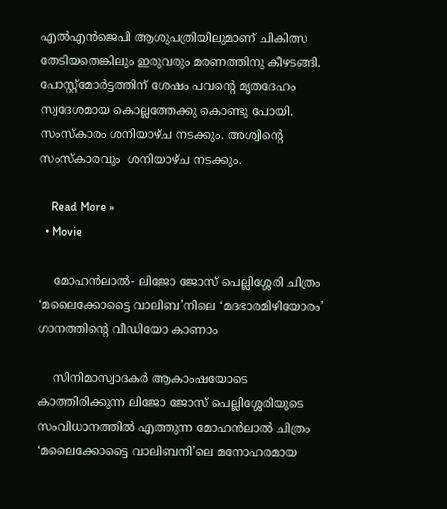എൽഎൻജെപി ആശുപത്രിയിലുമാണ് ചികിത്സ തേടിയതെങ്കിലും ഇരുവരും മരണത്തിനു കീഴടങ്ങി. പോസ്റ്റ്മോർട്ടത്തിന് ശേഷം പവന്റെ മൃതദേഹം സ്വദേശമായ കൊല്ലത്തേക്കു കൊണ്ടു പോയി. സംസ്കാരം ശനിയാഴ്ച നടക്കും. അശ്വിന്റെ സംസ്കാരവും  ശനിയാഴ്ച നടക്കും.

    Read More »
  • Movie

    മോഹൻലാൽ- ലിജോ ജോസ് പെല്ലിശ്ശേരി ചിത്രം ‘മലൈക്കോട്ടൈ വാലിബ’നിലെ ‘മദഭാരമിഴിയോരം’ ഗാനത്തിന്റെ വീഡിയോ കാണാം

    സിനിമാസ്വാദകർ ആകാംഷയോടെ കാത്തിരിക്കുന്ന ലിജോ ജോസ് പെല്ലിശ്ശേരിയുടെ സംവിധാനത്തിൽ എത്തുന്ന മോഹൻലാൽ ചിത്രം ‘മലൈക്കോട്ടൈ വാലിബനി’ലെ മനോഹരമായ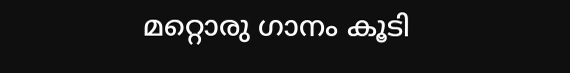മറ്റൊരു ഗാനം കൂടി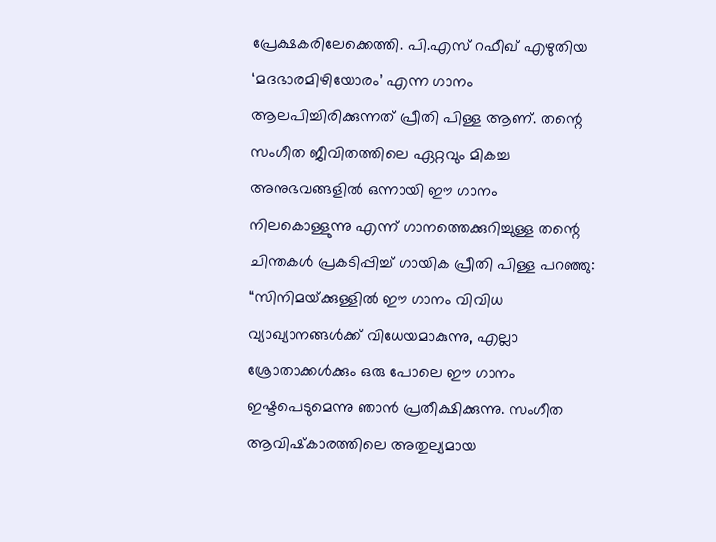പ്രേക്ഷകരിലേക്കെത്തി. പി.എസ് റഫീഖ് എഴുതിയ ‘മദഭാരമിഴിയോരം’ എന്ന ഗാനം ആലപിച്ചിരിക്കുന്നത് പ്രീതി പിള്ള ആണ്. തന്റെ സംഗീത ജീവിതത്തിലെ ഏറ്റവും മികച്ച അനുഭവങ്ങളിൽ ഒന്നായി ഈ ഗാനം നിലകൊള്ളുന്നു എന്ന് ഗാനത്തെക്കുറിച്ചുള്ള തന്റെ ചിന്തകൾ പ്രകടിപ്പിച്ച് ഗായിക പ്രീതി പിള്ള പറഞ്ഞു: “സിനിമയ്‌ക്കുള്ളിൽ ഈ ഗാനം വിവിധ വ്യാഖ്യാനങ്ങൾക്ക് വിധേയമാകുന്നു, എല്ലാ ശ്രോതാക്കൾക്കും ഒരു പോലെ ഈ ഗാനം ഇഷ്ടപെടുമെന്നു ഞാൻ പ്രതീക്ഷിക്കുന്നു. സംഗീത ആവിഷ്‌കാരത്തിലെ അതുല്യമായ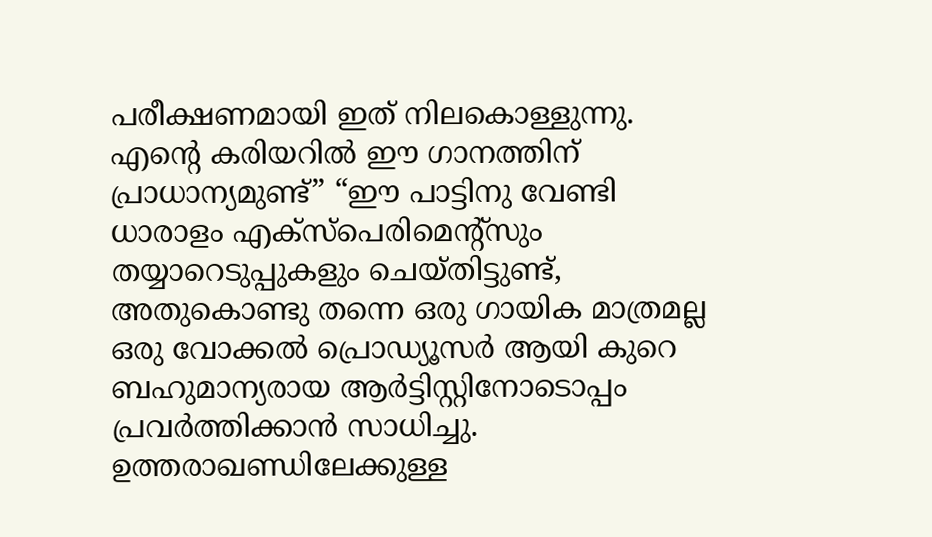പരീക്ഷണമായി ഇത് നിലകൊള്ളുന്നു. എന്റെ കരിയറിൽ ഈ ഗാനത്തിന് പ്രാധാന്യമുണ്ട്” “ഈ പാട്ടിനു വേണ്ടി ധാരാളം എക്സ്പെരിമെന്റ്സും തയ്യാറെടുപ്പുകളും ചെയ്തിട്ടുണ്ട്, അതുകൊണ്ടു തന്നെ ഒരു ഗായിക മാത്രമല്ല ഒരു വോക്കൽ പ്രൊഡ്യൂസർ ആയി കുറെ ബഹുമാന്യരായ ആർട്ടിസ്റ്റിനോടൊപ്പം പ്രവർത്തിക്കാൻ സാധിച്ചു. ഉത്തരാഖണ്ഡിലേക്കുള്ള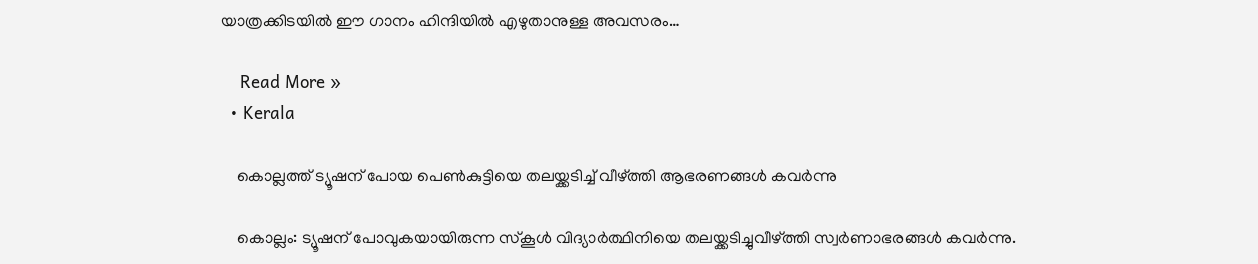യാത്രക്കിടയിൽ ഈ ഗാനം ഹിന്ദിയിൽ എഴുതാനുള്ള അവസരം…

    Read More »
  • Kerala

    കൊല്ലത്ത് ട്യൂഷന് പോയ പെണ്‍കുട്ടിയെ തലയ്ക്കടിച്ച്‌ വീഴ്ത്തി ആഭരണങ്ങൾ കവർന്നു

    കൊല്ലം: ട്യൂഷന് പോവുകയായിരുന്ന സ്കൂള്‍ വിദ്യാര്‍ത്ഥിനിയെ തലയ്ക്കടിച്ചുവീഴ്ത്തി സ്വര്‍ണാഭരങ്ങള്‍ കവര്‍ന്നു.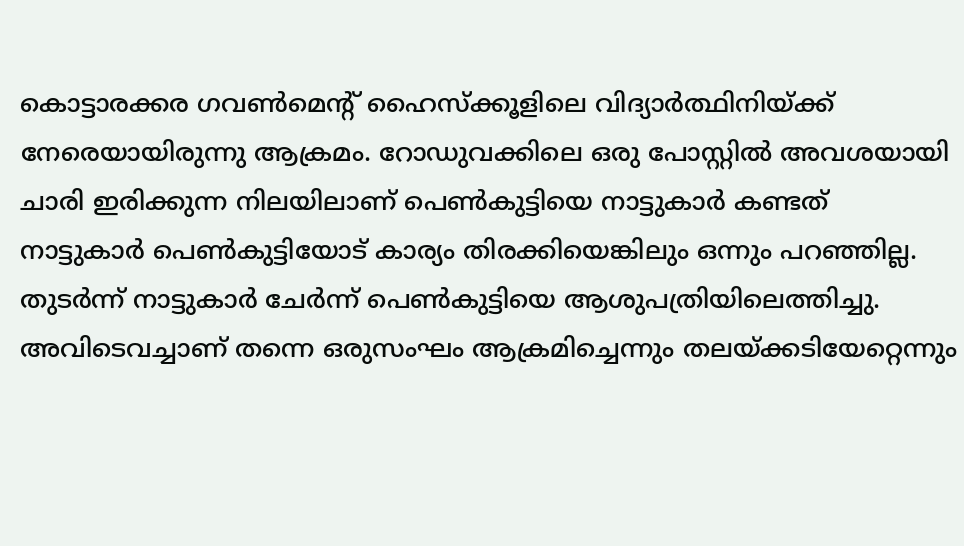കൊട്ടാരക്കര ഗവണ്‍മെന്റ് ഹൈസ്ക്കൂളിലെ വിദ്യാര്‍ത്ഥിനിയ്ക്ക് നേരെയായിരുന്നു ആക്രമം. റോഡുവക്കിലെ ഒരു പോസ്റ്റില്‍ അവശയായി ചാരി ഇരിക്കുന്ന നിലയിലാണ് പെണ്‍കുട്ടിയെ നാട്ടുകാര്‍ കണ്ടത് നാട്ടുകാര്‍ പെണ്‍കുട്ടിയോട് കാര്യം തിരക്കിയെങ്കിലും ഒന്നും പറഞ്ഞില്ല. തുടര്‍ന്ന് നാട്ടുകാര്‍ ചേര്‍ന്ന് പെണ്‍കുട്ടിയെ ആശുപത്രിയിലെത്തിച്ചു. അവിടെവച്ചാണ് തന്നെ ഒരുസംഘം ആക്രമിച്ചെന്നും തലയ്ക്കടിയേറ്റെന്നും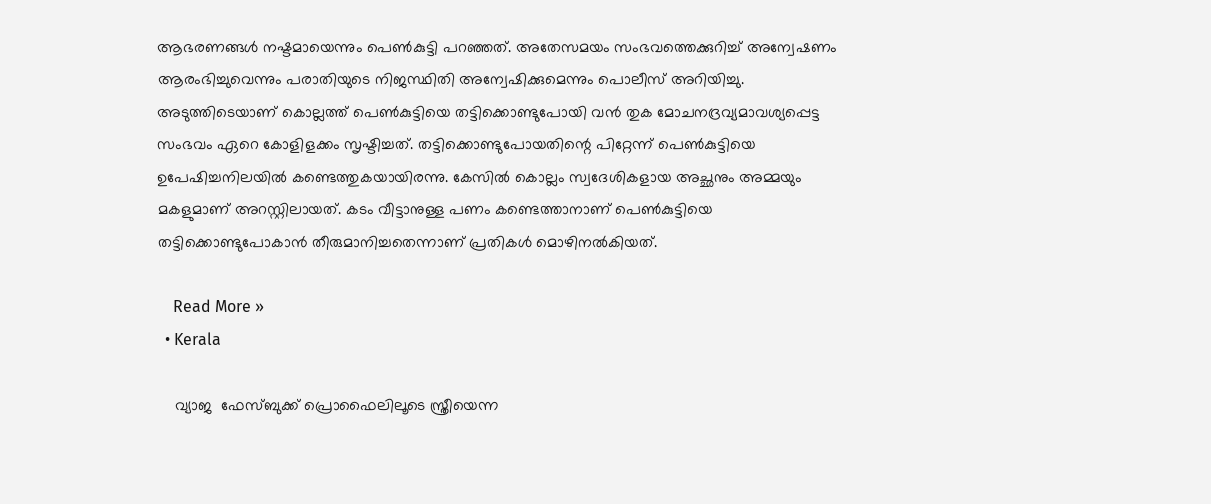ആഭരണങ്ങൾ നഷ്ടമായെന്നും പെണ്‍കുട്ടി പറഞ്ഞത്. അതേസമയം സംഭവത്തെക്കുറിച്ച്‌ അന്വേഷണം ആരംഭിച്ചുവെന്നും പരാതിയുടെ നിജസ്ഥിതി അന്വേഷിക്കുമെന്നും പൊലീസ് അറിയിച്ചു. അടുത്തിടെയാണ് കൊല്ലത്ത് പെണ്‍കുട്ടിയെ തട്ടിക്കൊണ്ടുപോയി വൻ തുക മോചനദ്രവ്യമാവശ്യപ്പെട്ട സംഭവം ഏറെ കോളിളക്കം സൃഷ്ടിച്ചത്. തട്ടിക്കൊണ്ടുപോയതിന്റെ പിറ്റേന്ന് പെണ്‍കുട്ടിയെ ഉപേഷിച്ചനിലയില്‍ കണ്ടെത്തുകയായിരന്നു. കേസില്‍ കൊല്ലം സ്വദേശികളായ അച്ഛനും അമ്മയും മകളുമാണ് അറസ്റ്റിലായത്. കടം വീട്ടാനുള്ള പണം കണ്ടെത്താനാണ് പെണ്‍കുട്ടിയെ തട്ടിക്കൊണ്ടുപോകാൻ തീരുമാനിച്ചതെന്നാണ് പ്രതികള്‍ മൊഴിനല്‍കിയത്.

    Read More »
  • Kerala

    വ്യാജ  ഫേസ്ബുക്ക് പ്രൊഫൈലിലൂടെ സ്ത്രീയെന്ന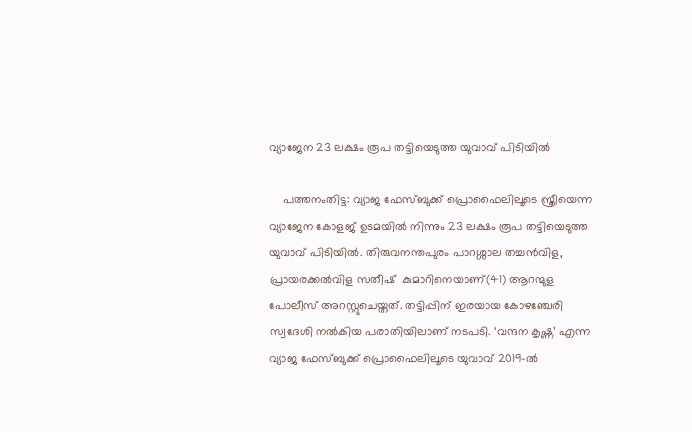വ്യാജേന 23 ലക്ഷം രൂപ തട്ടിയെടുത്ത യുവാവ് പിടിയില്‍

    പത്തനംതിട്ട: വ്യാജ ഫേസ്ബുക്ക് പ്രൊഫൈലിലൂടെ സ്ത്രീയെന്ന വ്യാജേന കോളജ് ഉടമയിൽ നിന്നും 23 ലക്ഷം രൂപ തട്ടിയെടുത്ത യുവാവ് പിടിയില്‍. തിരുവനന്തപുരം പാറശ്ശാല തച്ചൻവിള, പ്രായരക്കല്‍വിള സതീഷ്  കുമാറിനെയാണ്(41) ആറന്മുള പോലീസ് അറസ്റ്റുചെയ്തത്. തട്ടിപ്പിന് ഇരയായ കോഴഞ്ചേരി സ്വദേശി നല്‍കിയ പരാതിയിലാണ് നടപടി. ‘വന്ദന കൃഷ്ണ’ എന്ന വ്യാജ ഫേസ്ബുക്ക് പ്രൊഫൈലിലൂടെ യുവാവ് 2019-ല്‍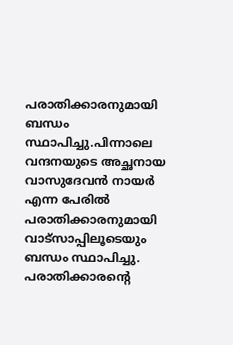പരാതിക്കാരനുമായി ബന്ധം സ്ഥാപിച്ചു.പിന്നാലെ വന്ദനയുടെ അച്ഛനായ വാസുദേവൻ നായര്‍ എന്ന പേരില്‍ പരാതിക്കാരനുമായി വാട്സാപ്പിലൂടെയും ബന്ധം സ്ഥാപിച്ചു. പരാതിക്കാരന്റെ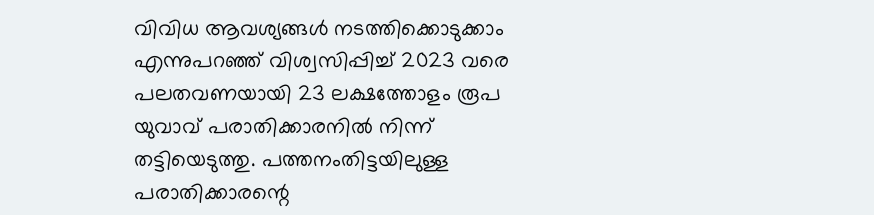വിവിധ ആവശ്യങ്ങള്‍ നടത്തിക്കൊടുക്കാം എന്നുപറഞ്ഞ് വിശ്വസിപ്പിച്ച്‌ 2023 വരെ പലതവണയായി 23 ലക്ഷത്തോളം രൂപ യുവാവ് പരാതിക്കാരനില്‍ നിന്ന് തട്ടിയെടുത്തു. പത്തനംതിട്ടയിലുള്ള പരാതിക്കാരന്റെ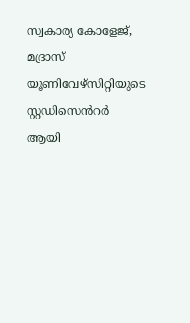സ്വകാര്യ കോളേജ്, മദ്രാസ് യൂണിവേഴ്സിറ്റിയുടെ സ്റ്റഡിസെൻറര്‍ ആയി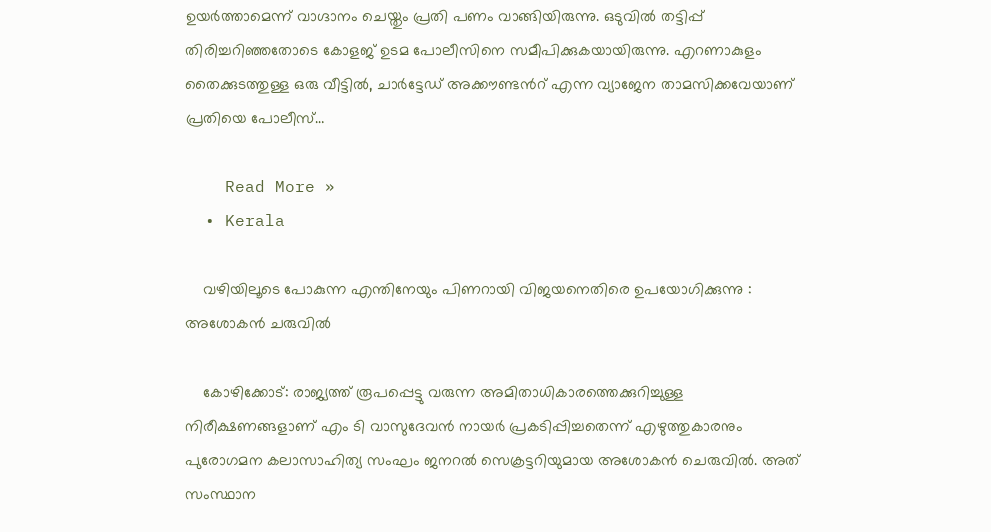ഉയര്‍ത്താമെന്ന് വാഗ്ദാനം ചെയ്തും പ്രതി പണം വാങ്ങിയിരുന്നു. ഒടുവിൽ തട്ടിപ്പ് തിരിച്ചറിഞ്ഞതോടെ കോളജ് ഉടമ പോലീസിനെ സമീപിക്കുകയായിരുന്നു. എറണാകുളം തൈക്കുടത്തുള്ള ഒരു വീട്ടില്‍, ചാര്‍ട്ടേഡ് അക്കൗണ്ടൻറ് എന്ന വ്യാജേന താമസിക്കവേയാണ് പ്രതിയെ പോലീസ്…

    Read More »
  • Kerala

    വഴിയിലൂടെ പോകുന്ന എന്തിനേയും പിണറായി വിജയനെതിരെ ഉപയോഗിക്കുന്നു : അശോകൻ ചരുവിൽ

    കോഴിക്കോട്: രാജ്യത്ത് രൂപപ്പെട്ടു വരുന്ന അമിതാധികാരത്തെക്കുറിച്ചുള്ള നിരീക്ഷണങ്ങളാണ് എം ടി വാസുദേവന്‍ നായര്‍ പ്രകടിപ്പിച്ചതെന്ന് എഴുത്തുകാരനും പുരോഗമന കലാസാഹിത്യ സംഘം ജനറല്‍ സെക്രട്ടറിയുമായ അശോകന്‍ ചെരുവില്‍. അത് സംസ്ഥാന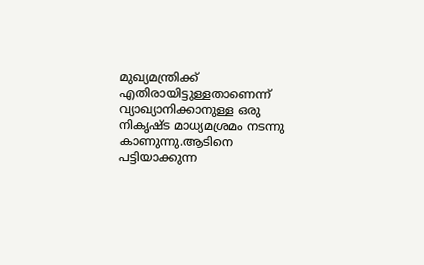മുഖ്യമന്ത്രിക്ക് എതിരായിട്ടുള്ളതാണെന്ന് വ്യാഖ്യാനിക്കാനുള്ള ഒരു നികൃഷ്ട മാധ്യമശ്രമം നടന്നു കാണുന്നു.ആടിനെ പട്ടിയാക്കുന്ന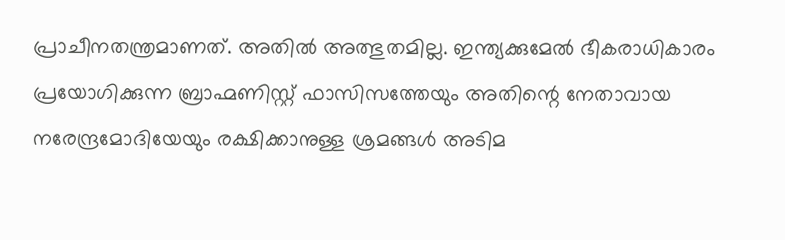പ്രാചീനതന്ത്രമാണത്. അതില്‍ അത്ഭുതമില്ല. ഇന്ത്യക്കുമേല്‍ ഭീകരാധികാരം പ്രയോഗിക്കുന്ന ബ്രാഹ്മണിസ്റ്റ് ഫാസിസത്തേയും അതിന്റെ നേതാവായ നരേന്ദ്രമോദിയേയും രക്ഷിക്കാനുള്ള ശ്രമങ്ങള്‍ അടിമ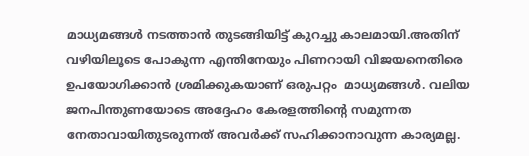മാധ്യമങ്ങള്‍ നടത്താന്‍ തുടങ്ങിയിട്ട് കുറച്ചു കാലമായി.അതിന് വഴിയിലൂടെ പോകുന്ന എന്തിനേയും പിണറായി വിജയനെതിരെ ഉപയോഗിക്കാന്‍ ശ്രമിക്കുകയാണ് ഒരുപറ്റം  മാധ്യമങ്ങള്‍. വലിയ ജനപിന്തുണയോടെ അദ്ദേഹം കേരളത്തിന്റെ സമുന്നത നേതാവായിതുടരുന്നത് അവര്‍ക്ക് സഹിക്കാനാവുന്ന കാര്യമല്ല.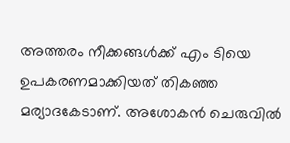അത്തരം നീക്കങ്ങള്‍ക്ക് എം ടിയെ ഉപകരണമാക്കിയത് തികഞ്ഞ മര്യാദകേടാണ്. അശോകന്‍ ചെരുവില്‍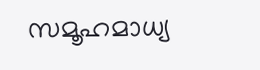സമൂഹമാധ്യ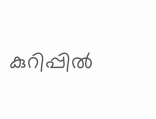കുറിപ്പില്‍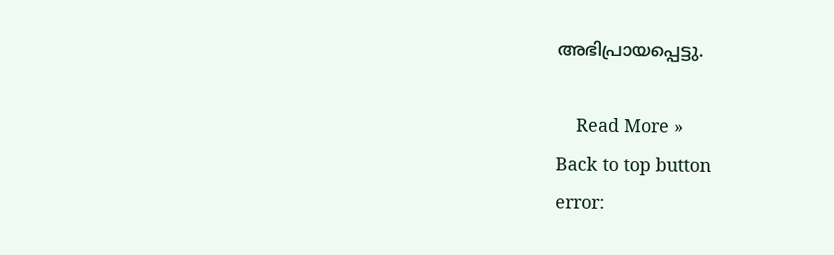അഭിപ്രായപ്പെട്ടു.

    Read More »
Back to top button
error: